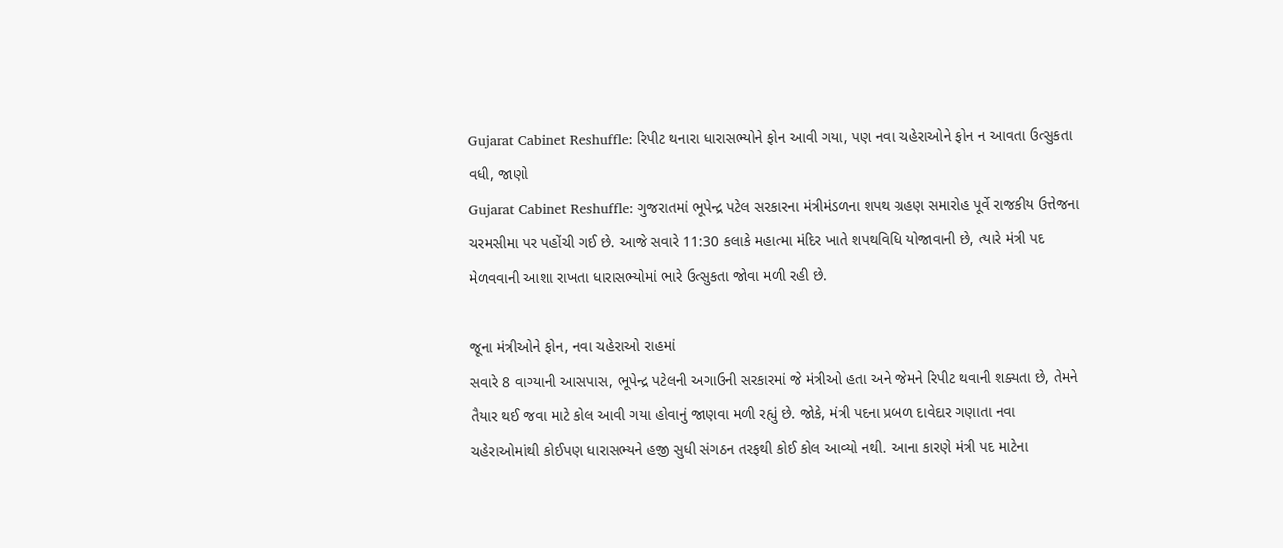Gujarat Cabinet Reshuffle: રિપીટ થનારા ધારાસભ્યોને ફોન આવી ગયા, પણ નવા ચહેરાઓને ફોન ન આવતા ઉત્સુકતા વધી, જાણો
Gujarat Cabinet Reshuffle: ગુજરાતમાં ભૂપેન્દ્ર પટેલ સરકારના મંત્રીમંડળના શપથ ગ્રહણ સમારોહ પૂર્વે રાજકીય ઉત્તેજના ચરમસીમા પર પહોંચી ગઈ છે. આજે સવારે 11:30 કલાકે મહાત્મા મંદિર ખાતે શપથવિધિ યોજાવાની છે, ત્યારે મંત્રી પદ મેળવવાની આશા રાખતા ધારાસભ્યોમાં ભારે ઉત્સુકતા જોવા મળી રહી છે.

જૂના મંત્રીઓને ફોન, નવા ચહેરાઓ રાહમાં
સવારે 8 વાગ્યાની આસપાસ, ભૂપેન્દ્ર પટેલની અગાઉની સરકારમાં જે મંત્રીઓ હતા અને જેમને રિપીટ થવાની શક્યતા છે, તેમને તૈયાર થઈ જવા માટે કોલ આવી ગયા હોવાનું જાણવા મળી રહ્યું છે. જોકે, મંત્રી પદના પ્રબળ દાવેદાર ગણાતા નવા ચહેરાઓમાંથી કોઈપણ ધારાસભ્યને હજી સુધી સંગઠન તરફથી કોઈ કોલ આવ્યો નથી. આના કારણે મંત્રી પદ માટેના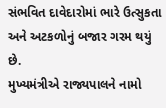સંભવિત દાવેદારોમાં ભારે ઉત્સુકતા અને અટકળોનું બજાર ગરમ થયું છે.
મુખ્યમંત્રીએ રાજ્યપાલને નામો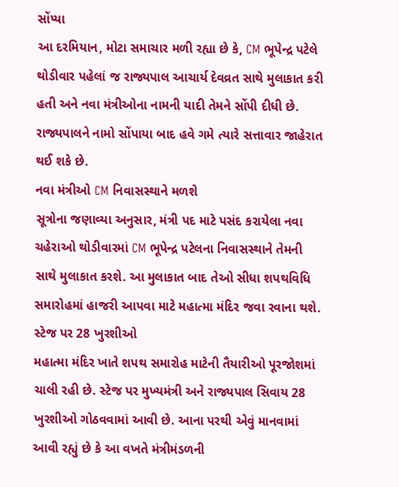સોંપ્યા
આ દરમિયાન, મોટા સમાચાર મળી રહ્યા છે કે, CM ભૂપેન્દ્ર પટેલે થોડીવાર પહેલાં જ રાજ્યપાલ આચાર્ય દેવવ્રત સાથે મુલાકાત કરી હતી અને નવા મંત્રીઓના નામની યાદી તેમને સોંપી દીધી છે. રાજ્યપાલને નામો સોંપાયા બાદ હવે ગમે ત્યારે સત્તાવાર જાહેરાત થઈ શકે છે.
નવા મંત્રીઓ CM નિવાસસ્થાને મળશે
સૂત્રોના જણાવ્યા અનુસાર, મંત્રી પદ માટે પસંદ કરાયેલા નવા ચહેરાઓ થોડીવારમાં CM ભૂપેન્દ્ર પટેલના નિવાસસ્થાને તેમની સાથે મુલાકાત કરશે. આ મુલાકાત બાદ તેઓ સીધા શપથવિધિ સમારોહમાં હાજરી આપવા માટે મહાત્મા મંદિર જવા રવાના થશે.
સ્ટેજ પર 28 ખુરશીઓ
મહાત્મા મંદિર ખાતે શપથ સમારોહ માટેની તૈયારીઓ પૂરજોશમાં ચાલી રહી છે. સ્ટેજ પર મુખ્યમંત્રી અને રાજ્યપાલ સિવાય 28 ખુરશીઓ ગોઠવવામાં આવી છે. આના પરથી એવું માનવામાં આવી રહ્યું છે કે આ વખતે મંત્રીમંડળની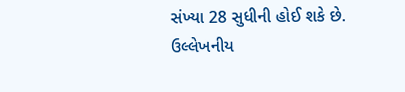સંખ્યા 28 સુધીની હોઈ શકે છે.
ઉલ્લેખનીય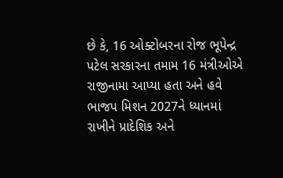છે કે, 16 ઓક્ટોબરના રોજ ભૂપેન્દ્ર પટેલ સરકારના તમામ 16 મંત્રીઓએ રાજીનામા આપ્યા હતા અને હવે ભાજપ મિશન 2027ને ધ્યાનમાં રાખીને પ્રાદેશિક અને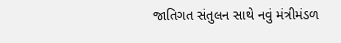જાતિગત સંતુલન સાથે નવું મંત્રીમંડળ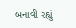બનાવી રહ્યું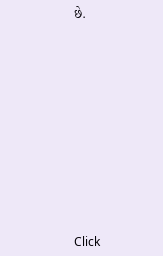છે.












Click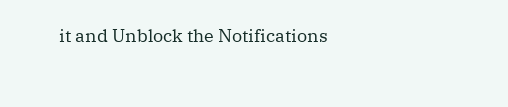it and Unblock the Notifications